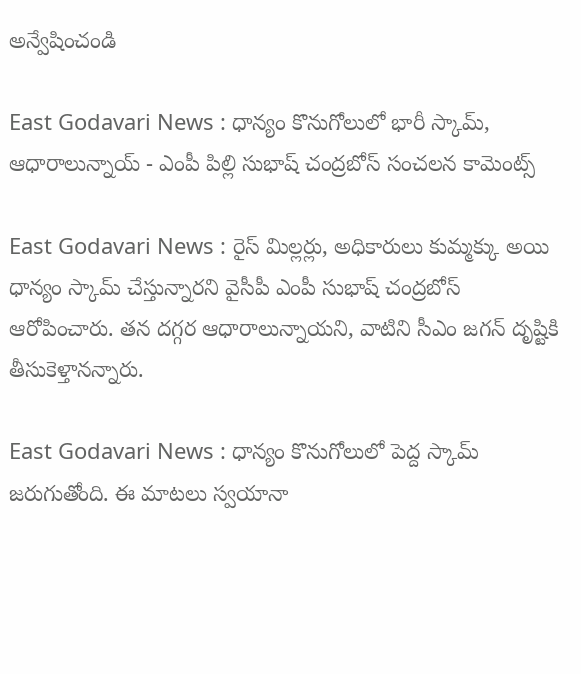అన్వేషించండి

East Godavari News : ధాన్యం కొనుగోలులో భారీ స్కామ్, ఆధారాలున్నాయ్ - ఎంపీ పిల్లి సుభాష్ చంద్రబోస్ సంచలన కామెంట్స్

East Godavari News : రైస్ మిల్లర్లు, అధికారులు కుమ్మక్కు అయి ధాన్యం స్కామ్ చేస్తున్నారని వైసీపీ ఎంపీ సుభాష్ చంద్రబోస్ ఆరోపించారు. తన దగ్గర ఆధారాలున్నాయని, వాటిని సీఎం జగన్ దృష్టికి తీసుకెళ్తానన్నారు.

East Godavari News : ధాన్యం కొనుగోలులో పెద్ద స్కామ్ జరుగుతోంది. ఈ మాటలు స్వయానా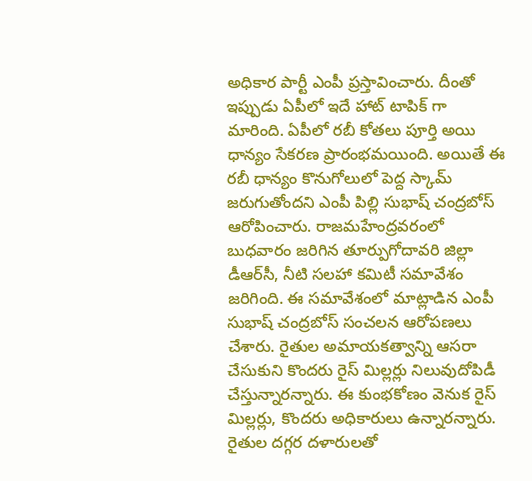అధికార పార్టీ ఎంపీ ప్రస్తావించారు. దీంతో ఇప్పుడు ఏపీలో ఇదే హాట్ టాపిక్ గా మారింది. ఏపీలో రబీ కోతలు పూర్తి అయి ధాన్యం సేకరణ ప్రారంభమయింది. అయితే ఈ రబీ ధాన్యం కొనుగోలులో పెద్ద స్కామ్ జరుగుతోందని ఎంపీ పిల్లి సుభాష్‌ చంద్రబోస్‌ ఆరోపించారు. రాజమహేంద్రవరంలో బుధవారం జరిగిన తూర్పుగోదావరి జిల్లా డీఆర్‌సీ, నీటి సలహా కమిటీ సమావేశం జరిగింది. ఈ సమావేశంలో మాట్లాడిన ఎంపీ సుభాష్ చంద్రబోస్ సంచలన ఆరోపణలు చేశారు. రైతుల అమాయకత్వాన్ని ఆసరా చేసుకుని కొందరు రైస్ మిల్లర్లు నిలువుదోపిడీ చేస్తున్నారన్నారు. ఈ కుంభకోణం వెనుక రైస్ మిల్లర్లు, కొందరు అధికారులు ఉన్నారన్నారు. రైతుల దగ్గర దళారులతో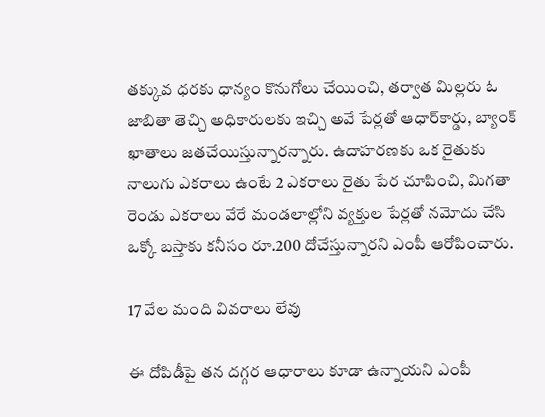తక్కువ ధరకు ధాన్యం కొనుగోలు చేయించి, తర్వాత మిల్లరు ఓ  జాబితా తెచ్చి అధికారులకు ఇచ్చి అవే పేర్లతో ఆధార్‌కార్డు, బ్యాంక్‌ ఖాతాలు జతచేయిస్తున్నారన్నారు. ఉదాహరణకు ఒక రైతుకు నాలుగు ఎకరాలు ఉంటే 2 ఎకరాలు రైతు పేర చూపించి, మిగతా రెండు ఎకరాలు వేరే మండలాల్లోని వ్యక్తుల పేర్లతో నమోదు చేసి ఒక్కో బస్తాకు కనీసం రూ.200 దోచేస్తున్నారని ఎంపీ ఆరోపించారు.

17 వేల మంది వివరాలు లేవు

ఈ దోపిడీపై తన దగ్గర ఆధారాలు కూడా ఉన్నాయని ఎంపీ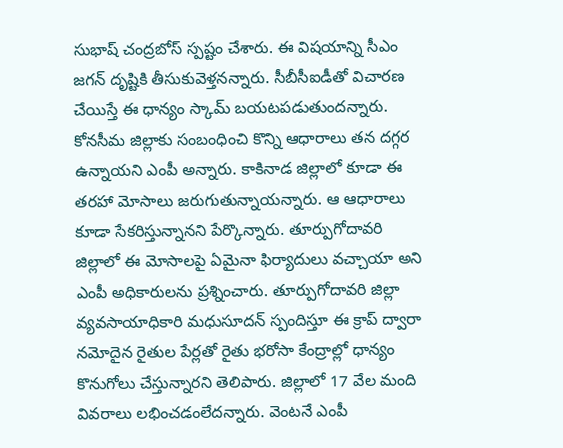సుభాష్ చంద్రబోస్ స్పష్టం చేశారు. ఈ విషయాన్ని సీఎం జగన్‌ దృష్టికి తీసుకువెళ్తనన్నారు. సీబీసీఐడీతో విచారణ చేయిస్తే ఈ ధాన్యం స్కామ్ బయటపడుతుందన్నారు. కోనసీమ జిల్లాకు సంబంధించి కొన్ని ఆధారాలు తన దగ్గర ఉన్నాయని ఎంపీ అన్నారు. కాకినాడ జిల్లాలో కూడా ఈ తరహా మోసాలు జరుగుతున్నాయన్నారు. ఆ ఆధారాలు కూడా సేకరిస్తున్నానని పేర్కొన్నారు. తూర్పుగోదావరి జిల్లాలో ఈ మోసాలపై ఏమైనా ఫిర్యాదులు వచ్చాయా అని ఎంపీ అధికారులను ప్రశ్నించారు. తూర్పుగోదావరి జిల్లా వ్యవసాయాధికారి మధుసూదన్‌ స్పందిస్తూ ఈ క్రాప్‌ ద్వారా నమోదైన రైతుల పేర్లతో రైతు భరోసా కేంద్రాల్లో ధాన్యం కొనుగోలు చేస్తున్నారని తెలిపారు. జిల్లాలో 17 వేల మంది వివరాలు లభించడంలేదన్నారు. వెంటనే ఎంపీ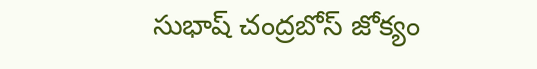సుభాష్ చంద్రబోస్ జోక్యం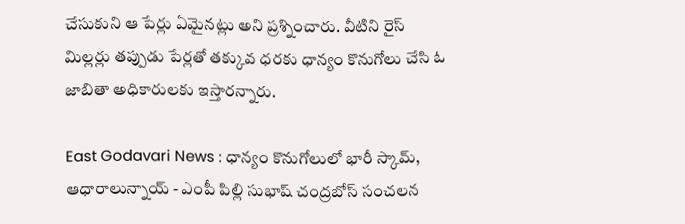చేసుకుని ఆ పేర్లు ఏమైనట్లు అని ప్రశ్నించారు. వీటిని రైస్ మిల్లర్లు తప్పుడు పేర్లతో తక్కువ ధరకు ధాన్యం కొనుగోలు చేసి ఓ జాబితా అధికారులకు ఇస్తారన్నారు.

East Godavari News : ధాన్యం కొనుగోలులో భారీ స్కామ్, ఆధారాలున్నాయ్ - ఎంపీ పిల్లి సుభాష్ చంద్రబోస్ సంచలన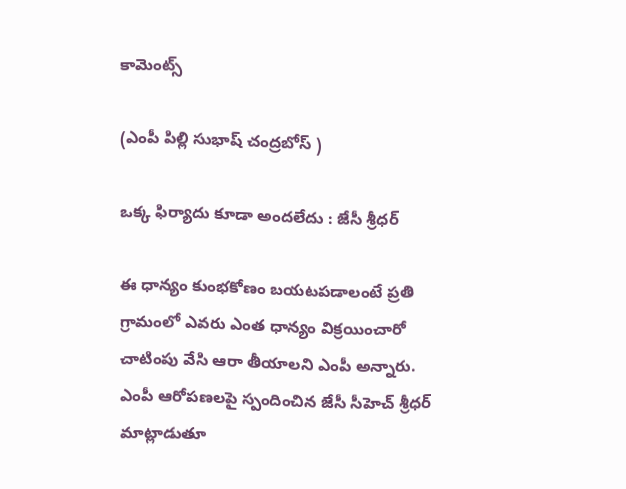కామెంట్స్

(ఎంపీ పిల్లి సుభాష్ చంద్రబోస్ )

ఒక్క ఫిర్యాదు కూడా అందలేదు : జేసీ శ్రీధర్

ఈ ధాన్యం కుంభకోణం బయటపడాలంటే ప్రతి గ్రామంలో ఎవరు ఎంత ధాన్యం విక్రయించారో చాటింపు వేసి ఆరా తీయాలని ఎంపీ అన్నారు. ఎంపీ ఆరోపణలపై స్పందించిన జేసీ సీహెచ్‌ శ్రీధర్‌ మాట్లాడుతూ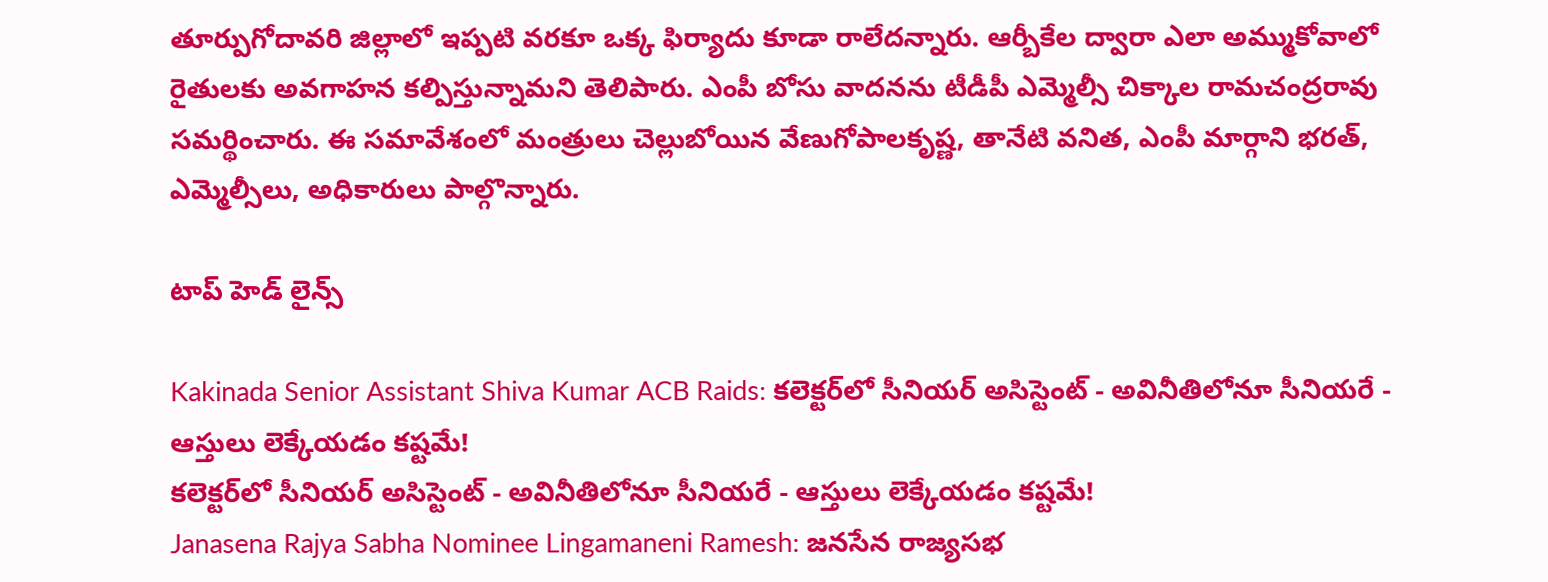తూర్పుగోదావరి జిల్లాలో ఇప్పటి వరకూ ఒక్క ఫిర్యాదు కూడా రాలేదన్నారు. ఆర్బీకేల ద్వారా ఎలా అమ్ముకోవాలో రైతులకు అవగాహన కల్పిస్తున్నామని తెలిపారు. ఎంపీ బోసు వాదనను టీడీపీ ఎమ్మెల్సీ చిక్కాల రామచంద్రరావు సమర్థించారు. ఈ సమావేశంలో మంత్రులు చెల్లుబోయిన వేణుగోపాలకృష్ణ, తానేటి వనిత, ఎంపీ మార్గాని భరత్‌, ఎమ్మెల్సీలు, అధికారులు పాల్గొన్నారు.

టాప్ హెడ్ లైన్స్

Kakinada Senior Assistant Shiva Kumar ACB Raids: కలెక్టర్‌లో సీనియర్ అసిస్టెంట్ - అవినీతిలోనూ సీనియరే - ఆస్తులు లెక్కేయడం కష్టమే!
కలెక్టర్‌లో సీనియర్ అసిస్టెంట్ - అవినీతిలోనూ సీనియరే - ఆస్తులు లెక్కేయడం కష్టమే!
Janasena Rajya Sabha Nominee Lingamaneni Ramesh: జనసేన రాజ్యసభ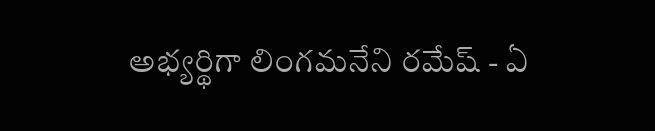అభ్యర్థిగా లింగమనేని రమేష్ - ఏ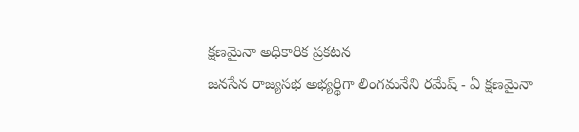క్షణమైనా అధికారిక ప్రకటన
జనసేన రాజ్యసభ అభ్యర్థిగా లింగమనేని రమేష్ - ఏ క్షణమైనా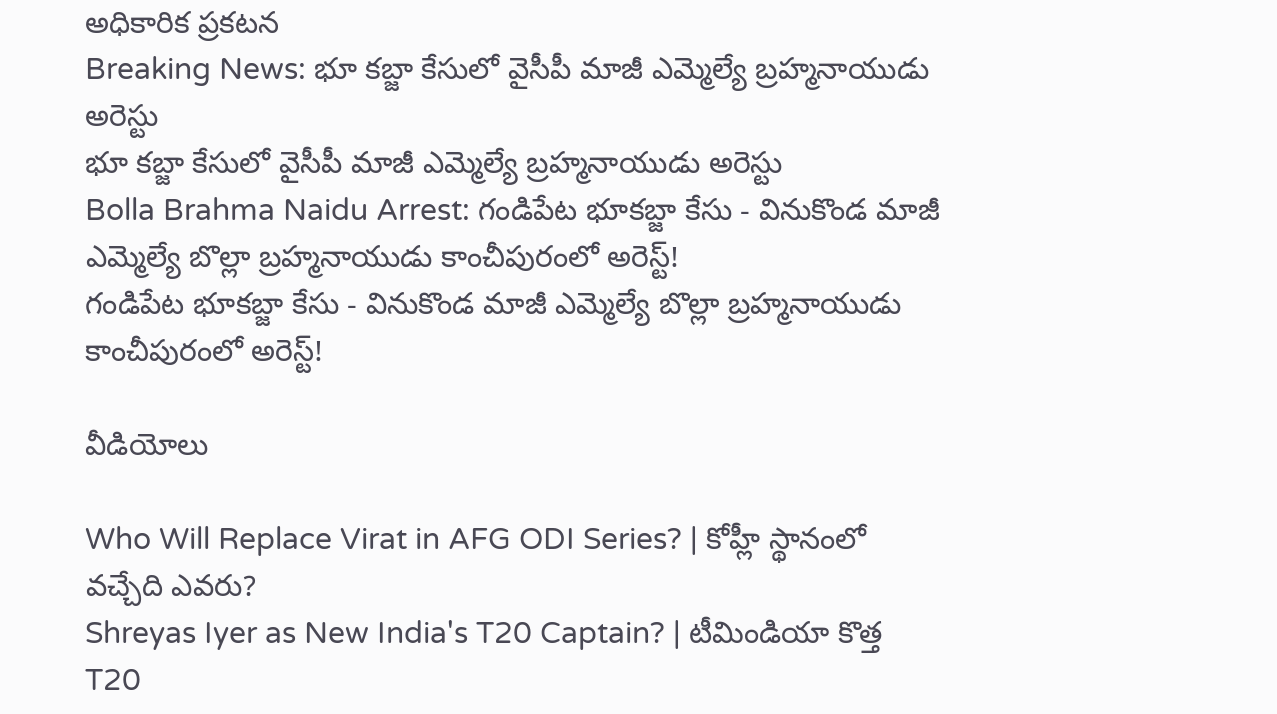అధికారిక ప్రకటన
Breaking News: భూ కబ్జా కేసులో వైసీపీ మాజీ ఎమ్మెల్యే బ్రహ్మనాయుడు అరెస్టు
భూ కబ్జా కేసులో వైసీపీ మాజీ ఎమ్మెల్యే బ్రహ్మనాయుడు అరెస్టు
Bolla Brahma Naidu Arrest: గండిపేట భూకబ్జా కేసు - వినుకొండ మాజీ ఎమ్మెల్యే బొల్లా బ్రహ్మనాయుడు కాంచీపురంలో అరెస్ట్!
గండిపేట భూకబ్జా కేసు - వినుకొండ మాజీ ఎమ్మెల్యే బొల్లా బ్రహ్మనాయుడు కాంచీపురంలో అరెస్ట్!

వీడియోలు

Who Will Replace Virat in AFG ODI Series? | కోహ్లీ స్థానంలో వచ్చేది ఎవరు?
Shreyas Iyer as New India's T20 Captain? | టీమిండియా కొత్త T20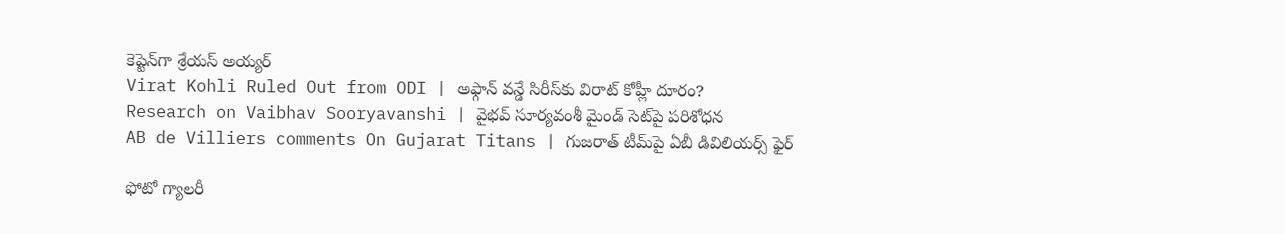కెప్టెన్‌గా శ్రేయస్ అయ్యర్
Virat Kohli Ruled Out from ODI | అఫ్గాన్ వన్డే సిరీస్‌కు విరాట్ కోహ్లీ దూరం?
Research on Vaibhav Sooryavanshi | వైభవ్ సూర్యవంశీ మైండ్‌ సెట్‌పై పరిశోధన
AB de Villiers comments On Gujarat Titans | గుజరాత్ టీమ్‌పై ఏబీ డివిలియర్స్ ఫైర్

ఫోటో గ్యాలరీ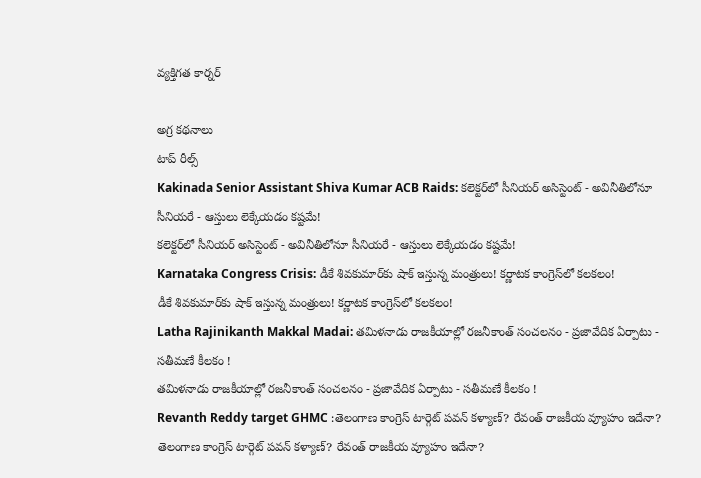వ్యక్తిగత కార్నర్

అగ్ర కథనాలు
టాప్ రీల్స్
Kakinada Senior Assistant Shiva Kumar ACB Raids: కలెక్టర్‌లో సీనియర్ అసిస్టెంట్ - అవినీతిలోనూ సీనియరే - ఆస్తులు లెక్కేయడం కష్టమే!
కలెక్టర్‌లో సీనియర్ అసిస్టెంట్ - అవినీతిలోనూ సీనియరే - ఆస్తులు లెక్కేయడం కష్టమే!
Karnataka Congress Crisis: డీకే శివకుమార్‌కు షాక్ ఇస్తున్న మంత్రులు! కర్ణాటక కాంగ్రెస్‌లో కలకలం!
డీకే శివకుమార్‌కు షాక్ ఇస్తున్న మంత్రులు! కర్ణాటక కాంగ్రెస్‌లో కలకలం!
Latha Rajinikanth Makkal Madai: తమిళనాడు రాజకీయాల్లో రజనీకాంత్ సంచలనం - ప్రజావేదిక ఏర్పాటు - సతీమణే కీలకం !
తమిళనాడు రాజకీయాల్లో రజనీకాంత్ సంచలనం - ప్రజావేదిక ఏర్పాటు - సతీమణే కీలకం !
Revanth Reddy target GHMC :తెలంగాణ కాంగ్రెస్ టార్గెట్ పవన్ కళ్యాణ్? రేవంత్ రాజకీయ వ్యూహం ఇదేనా?
తెలంగాణ కాంగ్రెస్ టార్గెట్ పవన్ కళ్యాణ్? రేవంత్ రాజకీయ వ్యూహం ఇదేనా?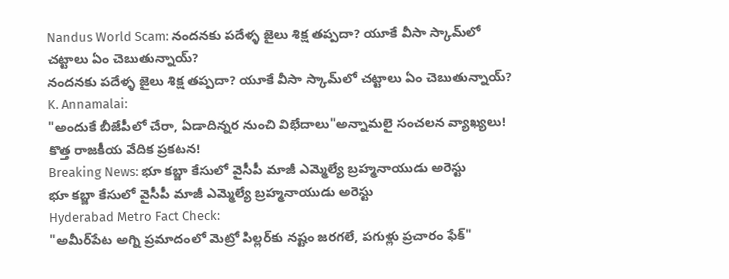Nandus World Scam: నందనకు పదేళ్ళ జైలు శిక్ష తప్పదా? యూకే వీసా స్కామ్‌లో చట్టాలు ఏం చెబుతున్నాయ్?
నందనకు పదేళ్ళ జైలు శిక్ష తప్పదా? యూకే వీసా స్కామ్‌లో చట్టాలు ఏం చెబుతున్నాయ్?
K. Annamalai:
"అందుకే బీజేపీలో చేరా, ఏడాదిన్నర నుంచి విభేదాలు"అన్నామలై సంచలన వ్యాఖ్యలు! కొత్త రాజకీయ వేదిక ప్రకటన!
Breaking News: భూ కబ్జా కేసులో వైసీపీ మాజీ ఎమ్మెల్యే బ్రహ్మనాయుడు అరెస్టు
భూ కబ్జా కేసులో వైసీపీ మాజీ ఎమ్మెల్యే బ్రహ్మనాయుడు అరెస్టు
Hyderabad Metro Fact Check:
"అమీర్‌పేట అగ్ని ప్రమాదంలో మెట్రో పిల్లర్‌కు నష్టం జరగలే, పగుళ్లు ప్రచారం ఫేక్"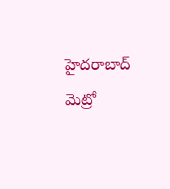హైదరాబాద్‌ మెట్రో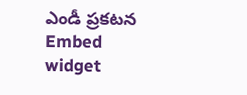ఎండీ ప్రకటన
Embed widget